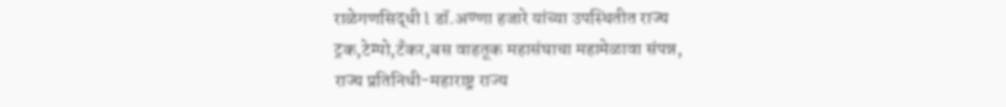राळेगणसिद्धी l डॉ.अण्णा हजारे यांच्या उपस्थितीत राज्य ट्रक,टेम्पो,टँकर,बस वाहतूक महासंघाचा महामेळावा संपन्न,
राज्य प्रतिनिधी-महाराष्ट्र राज्य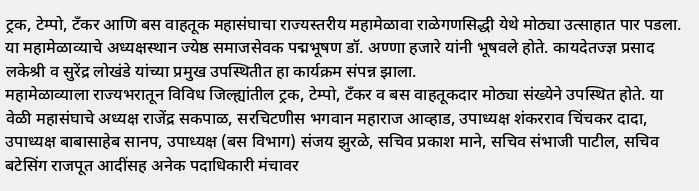ट्रक, टेम्पो, टँकर आणि बस वाहतूक महासंघाचा राज्यस्तरीय महामेळावा राळेगणसिद्धी येथे मोठ्या उत्साहात पार पडला. या महामेळाव्याचे अध्यक्षस्थान ज्येष्ठ समाजसेवक पद्मभूषण डॉ. अण्णा हजारे यांनी भूषवले होते. कायदेतज्ज्ञ प्रसाद लकेश्री व सुरेंद्र लोखंडे यांच्या प्रमुख उपस्थितीत हा कार्यक्रम संपन्न झाला.
महामेळाव्याला राज्यभरातून विविध जिल्ह्यांतील ट्रक, टेम्पो, टँकर व बस वाहतूकदार मोठ्या संख्येने उपस्थित होते. या वेळी महासंघाचे अध्यक्ष राजेंद्र सकपाळ, सरचिटणीस भगवान महाराज आव्हाड, उपाध्यक्ष शंकरराव चिंचकर दादा, उपाध्यक्ष बाबासाहेब सानप, उपाध्यक्ष (बस विभाग) संजय झुरळे, सचिव प्रकाश माने, सचिव संभाजी पाटील, सचिव बटेसिंग राजपूत आदींसह अनेक पदाधिकारी मंचावर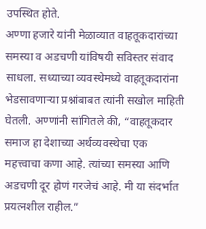उपस्थित होते.
अण्णा हजारे यांनी मेळाव्यात वाहतूकदारांच्या समस्या व अडचणी यांविषयी सविस्तर संवाद साधला. सध्याच्या व्यवस्थेमध्ये वाहतूकदारांना भेडसावणाऱ्या प्रश्नांबाबत त्यांनी सखोल माहिती घेतली. अण्णांनी सांगितले की, “वाहतूकदार समाज हा देशाच्या अर्थव्यवस्थेचा एक महत्त्वाचा कणा आहे. त्यांच्या समस्या आणि अडचणी दूर होणं गरजेचं आहे. मी या संदर्भात प्रयत्नशील राहील.”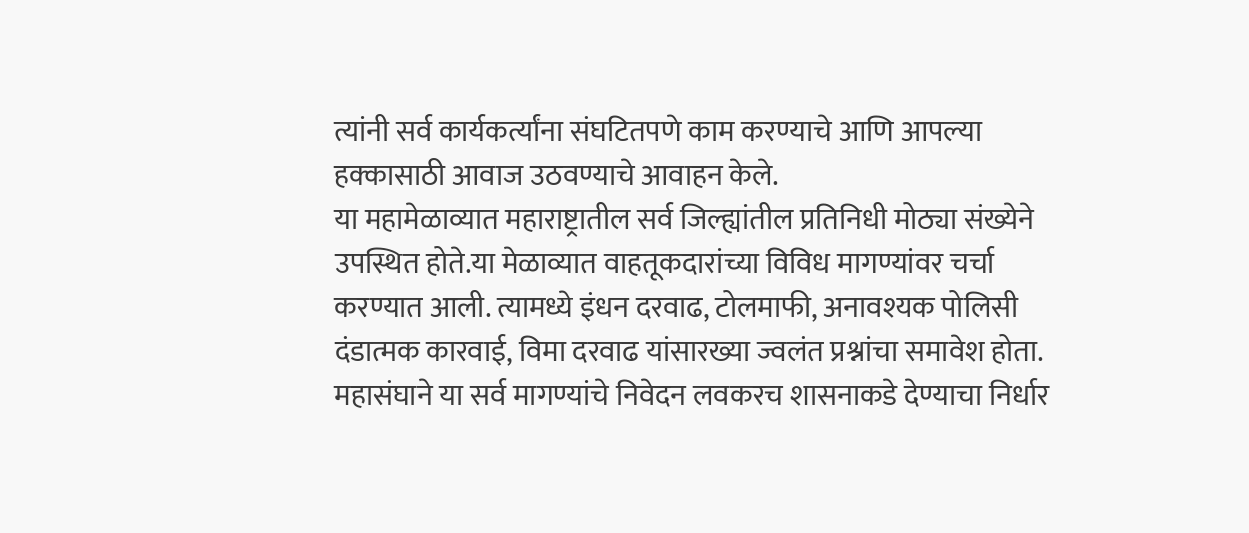त्यांनी सर्व कार्यकर्त्यांना संघटितपणे काम करण्याचे आणि आपल्या हक्कासाठी आवाज उठवण्याचे आवाहन केले.
या महामेळाव्यात महाराष्ट्रातील सर्व जिल्ह्यांतील प्रतिनिधी मोठ्या संख्येने उपस्थित होते.या मेळाव्यात वाहतूकदारांच्या विविध मागण्यांवर चर्चा करण्यात आली. त्यामध्ये इंधन दरवाढ, टोलमाफी, अनावश्यक पोलिसी दंडात्मक कारवाई, विमा दरवाढ यांसारख्या ज्वलंत प्रश्नांचा समावेश होता. महासंघाने या सर्व मागण्यांचे निवेदन लवकरच शासनाकडे देण्याचा निर्धार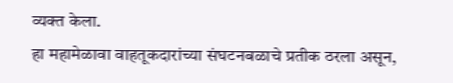व्यक्त केला.
हा महामेळावा वाहतूकदारांच्या संघटनबळाचे प्रतीक ठरला असून,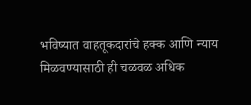भविष्यात वाहतूकदारांचे हक्क आणि न्याय मिळवण्यासाठी ही चळवळ अधिक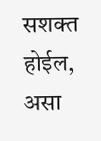सशक्त होईल, असा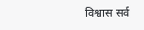विश्वास सर्व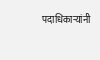पदाधिकाऱ्यांनी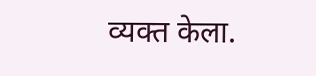व्यक्त केला.